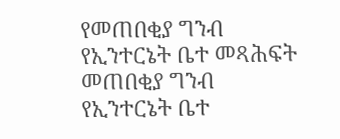የመጠበቂያ ግንብ የኢንተርኔት ቤተ መጻሕፍት
መጠበቂያ ግንብ
የኢንተርኔት ቤተ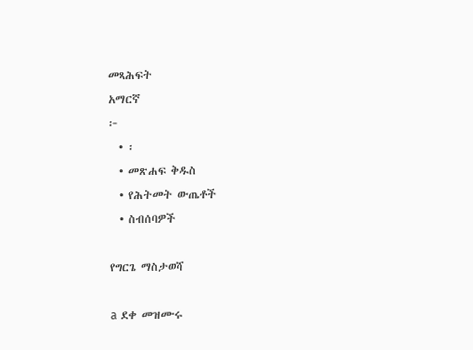መጻሕፍት
አማርኛ
፦
  • ፡
  • መጽሐፍ ቅዱስ
  • የሕትመት ውጤቶች
  • ስብሰባዎች

የግርጌ ማስታወሻ

a ደቀ መዝሙሩ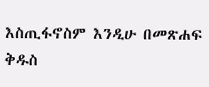እስጢፋኖስም እንዲሁ በመጽሐፍ ቅዱስ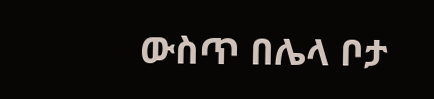ውስጥ በሌላ ቦታ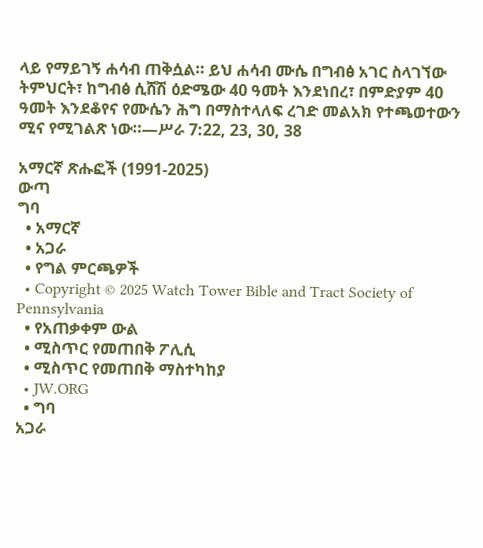ላይ የማይገኝ ሐሳብ ጠቅሷል። ይህ ሐሳብ ሙሴ በግብፅ አገር ስላገኘው ትምህርት፣ ከግብፅ ሲሸሽ ዕድሜው 40 ዓመት እንደነበረ፣ በምድያም 40 ዓመት እንደቆየና የሙሴን ሕግ በማስተላለፍ ረገድ መልአክ የተጫወተውን ሚና የሚገልጽ ነው።—ሥራ 7:22, 23, 30, 38

አማርኛ ጽሑፎች (1991-2025)
ውጣ
ግባ
  • አማርኛ
  • አጋራ
  • የግል ምርጫዎች
  • Copyright © 2025 Watch Tower Bible and Tract Society of Pennsylvania
  • የአጠቃቀም ውል
  • ሚስጥር የመጠበቅ ፖሊሲ
  • ሚስጥር የመጠበቅ ማስተካከያ
  • JW.ORG
  • ግባ
አጋራ